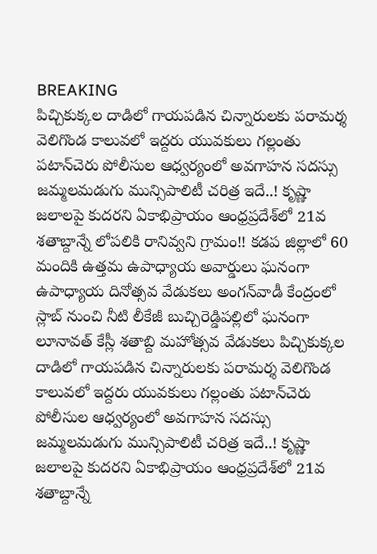BREAKING
పిచ్చికుక్కల దాడిలో గాయపడిన చిన్నారులకు పరామర్శ వెలిగొండ కాలువలో ఇద్దరు యువకులు గల్లంతు పటాన్‌చెరు పోలీసుల ఆధ్వర్యంలో అవగాహన సదస్సు జమ్మలమడుగు మున్సిపాలిటీ చరిత్ర ఇదే..! కృష్ణా జలాలపై కుదరని ఏకాభిప్రాయం ఆంధ్రప్రదేశ్‌లో 21వ శతాబ్దాన్నే లోపలికి రానివ్వని గ్రామం!! కడప జిల్లాలో 60 మందికి ఉత్తమ ఉపాధ్యాయ అవార్డులు ఘనంగా ఉపాధ్యాయ దినోత్సవ వేడుకలు అంగన్‌వాడీ కేంద్రంలో స్లాబ్‌ నుంచి నీటి లీకేజీ బుచ్చిరెడ్డిపల్లిలో ఘనంగా లూనావత్ కేస్లీ శతాబ్ది మహోత్సవ వేడుకలు పిచ్చికుక్కల దాడిలో గాయపడిన చిన్నారులకు పరామర్శ వెలిగొండ కాలువలో ఇద్దరు యువకులు గల్లంతు పటాన్‌చెరు పోలీసుల ఆధ్వర్యంలో అవగాహన సదస్సు జమ్మలమడుగు మున్సిపాలిటీ చరిత్ర ఇదే..! కృష్ణా జలాలపై కుదరని ఏకాభిప్రాయం ఆంధ్రప్రదేశ్‌లో 21వ శతాబ్దాన్నే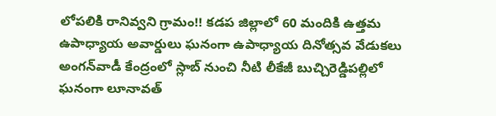లోపలికి రానివ్వని గ్రామం!! కడప జిల్లాలో 60 మందికి ఉత్తమ ఉపాధ్యాయ అవార్డులు ఘనంగా ఉపాధ్యాయ దినోత్సవ వేడుకలు అంగన్‌వాడీ కేంద్రంలో స్లాబ్‌ నుంచి నీటి లీకేజీ బుచ్చిరెడ్డిపల్లిలో ఘనంగా లూనావత్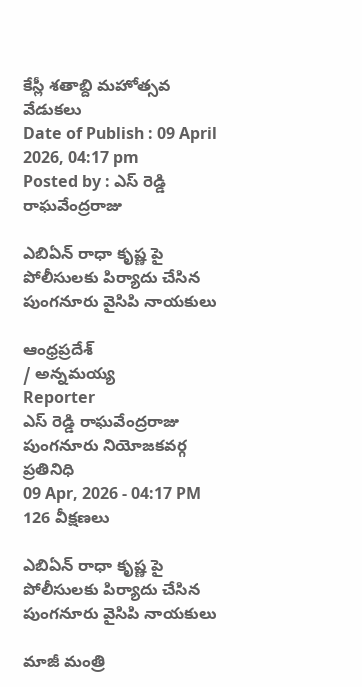కేస్లీ శతాబ్ది మహోత్సవ వేడుకలు
Date of Publish : 09 April 2026, 04:17 pm
Posted by : ఎస్ రెడ్డి రాఘవేంద్రరాజు

ఎబిఏన్ రాధా కృష్ణ పై పోలీసులకు పిర్యాదు చేసిన పుంగనూరు వైసిపి నాయకులు

ఆంధ్రప్రదేశ్
/ అన్నమయ్య
Reporter
ఎస్ రెడ్డి రాఘవేంద్రరాజు పుంగనూరు నియోజకవర్గ ప్రతినిధి
09 Apr, 2026 - 04:17 PM
126 వీక్షణలు

ఎబిఏన్ రాధా కృష్ణ పై పోలీసులకు పిర్యాదు చేసిన పుంగనూరు వైసిపి నాయకులు

మాజీ మంత్రి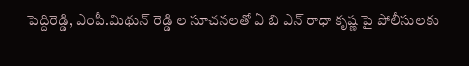పెద్దిరెడ్డి, ఎంపీ.మిథున్ రెడ్డి ల సూచనలతో ఏ బి ఎన్ రాధా కృష్ణ పై పోలీసులకు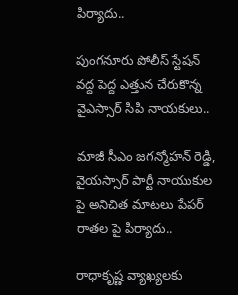పిర్యాదు..

పుంగనూరు పోలీస్ స్టేషన్ వద్ద పెద్ద ఎత్తున చేరుకొన్న వైఎస్సార్ సిపి నాయకులు..

మాజీ సీఎం జగన్మోహన్ రెడ్డి, వైయస్సార్ పార్టీ నాయుకుల పై అనిచిత మాటలు పేపర్ రాతల పై పిర్యాదు..

రాధాకృష్ణ వ్యాఖ్యలకు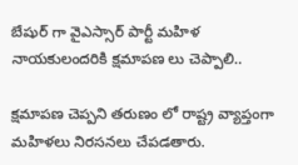బేషుర్ గా వైఎస్సార్ పార్టీ మహిళ నాయకులందరికి క్షమాపణ లు చెప్పాలి..

క్షమాపణ చెప్పని తరుణం లో రాష్ట్ర వ్యాప్తంగా మహిళలు నిరసనలు చేపడతారు.